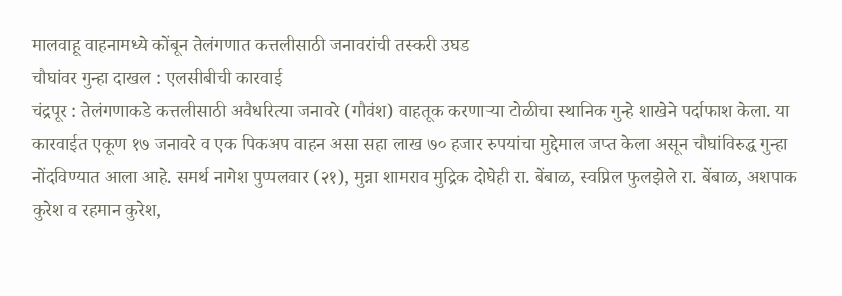मालवाहू वाहनामध्ये कोंबून तेलंगणात कत्तलीसाठी जनावरांची तस्करी उघड
चौघांवर गुन्हा दाखल : एलसीबीची कारवाई
चंद्रपूर : तेलंगणाकडे कत्तलीसाठी अवैधरित्या जनावरे (गौवंश) वाहतूक करणाऱ्या टोळीचा स्थानिक गुन्हे शाखेने पर्दाफाश केला. या कारवाईत एकूण १७ जनावरे व एक पिकअप वाहन असा सहा लाख ७० हजार रुपयांचा मुद्देमाल जप्त केला असून चौघांविरुद्ध गुन्हा नोंदविण्यात आला आहे. समर्थ नागेश पुप्पलवार (२१), मुन्ना शामराव मुद्रिक दोघेही रा. बेंबाळ, स्वप्निल फुलझेले रा. बेंबाळ, अशपाक कुरेश व रहमान कुरेश,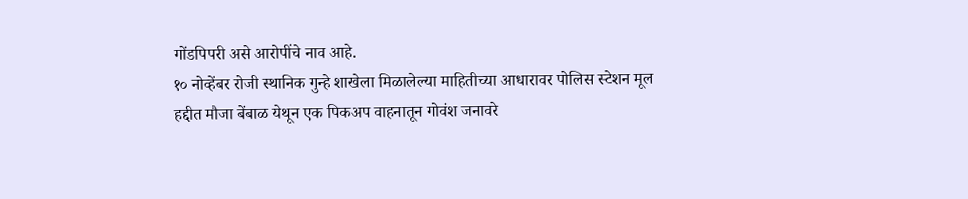गोंडपिपरी असे आरोपींचे नाव आहे.
१० नोव्हेंबर रोजी स्थानिक गुन्हे शाखेला मिळालेल्या माहितीच्या आधारावर पोलिस स्टेशन मूल हद्दीत मौजा बेंबाळ येथून एक पिकअप वाहनातून गोवंश जनावरे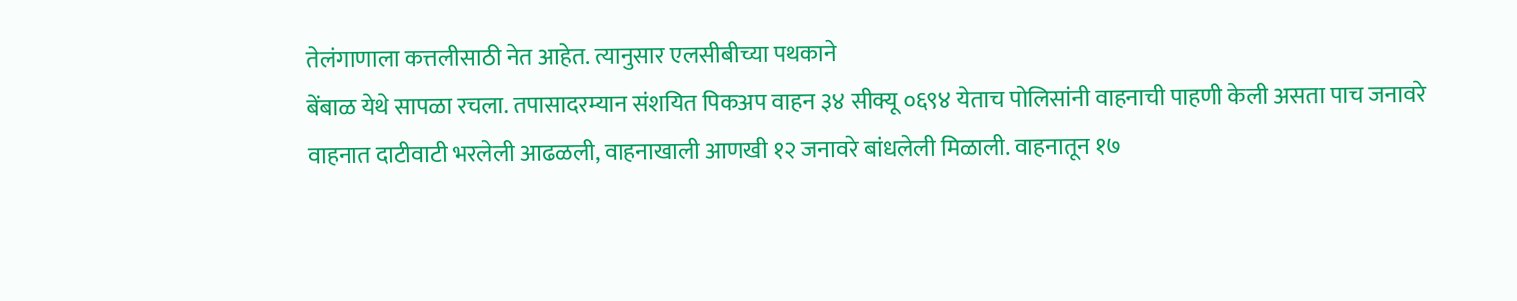तेलंगाणाला कत्तलीसाठी नेत आहेत. त्यानुसार एलसीबीच्या पथकाने
बेंबाळ येथे सापळा रचला. तपासादरम्यान संशयित पिकअप वाहन ३४ सीक्यू ०६९४ येताच पोलिसांनी वाहनाची पाहणी केली असता पाच जनावरे वाहनात दाटीवाटी भरलेली आढळली, वाहनाखाली आणखी १२ जनावरे बांधलेली मिळाली. वाहनातून १७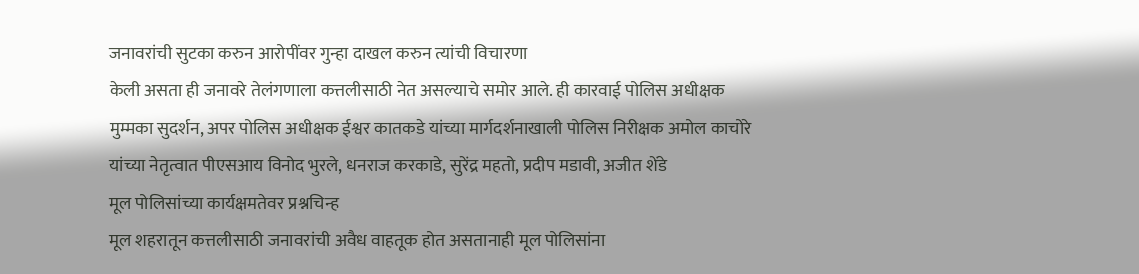जनावरांची सुटका करुन आरोपींवर गुन्हा दाखल करुन त्यांची विचारणा
केली असता ही जनावरे तेलंगणाला कत्तलीसाठी नेत असल्याचे समोर आले. ही कारवाई पोलिस अधीक्षक मुम्मका सुदर्शन, अपर पोलिस अधीक्षक ईश्वर कातकडे यांच्या मार्गदर्शनाखाली पोलिस निरीक्षक अमोल काचोरे यांच्या नेतृत्वात पीएसआय विनोद भुरले, धनराज करकाडे, सुरेंद्र महतो, प्रदीप मडावी, अजीत शेंडे
मूल पोलिसांच्या कार्यक्षमतेवर प्रश्नचिन्ह
मूल शहरातून कत्तलीसाठी जनावरांची अवैध वाहतूक होत असतानाही मूल पोलिसांना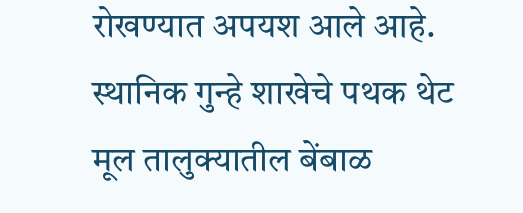रोखण्यात अपयश आले आहे. स्थानिक गुन्हे शाखेचे पथक थेट मूल तालुक्यातील बेंबाळ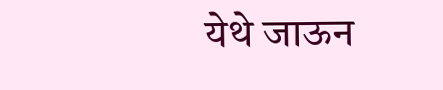येथे जाऊन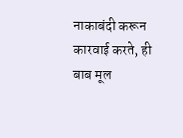नाकाबंदी करून कारवाई करते, ही बाब मूल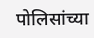पोलिसांच्या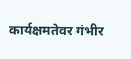कार्यक्षमतेवर गंभीर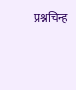प्रश्नचिन्ह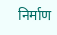निर्माण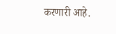करणारी आहे.